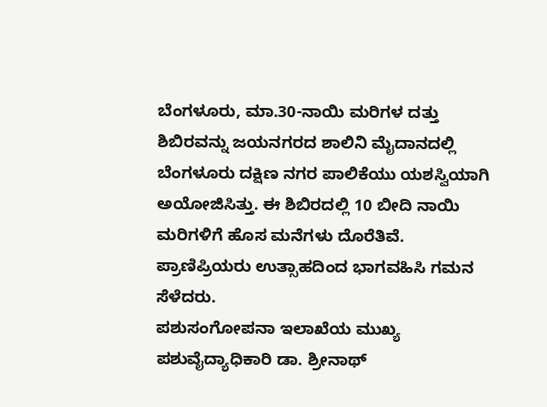ಬೆಂಗಳೂರು, ಮಾ.30-ನಾಯಿ ಮರಿಗಳ ದತ್ತು ಶಿಬಿರವನ್ನು ಜಯನಗರದ ಶಾಲಿನಿ ಮೈದಾನದಲ್ಲಿ ಬೆಂಗಳೂರು ದಕ್ಷಿಣ ನಗರ ಪಾಲಿಕೆಯು ಯಶಸ್ವಿಯಾಗಿ ಅಯೋಜಿಸಿತ್ತು. ಈ ಶಿಬಿರದಲ್ಲಿ 10 ಬೀದಿ ನಾಯಿ ಮರಿಗಳಿಗೆ ಹೊಸ ಮನೆಗಳು ದೊರೆತಿವೆ. ಪ್ರಾಣಿಪ್ರಿಯರು ಉತ್ಸಾಹದಿಂದ ಭಾಗವಹಿಸಿ ಗಮನ ಸೆಳೆದರು.
ಪಶುಸಂಗೋಪನಾ ಇಲಾಖೆಯ ಮುಖ್ಯ ಪಶುವೈದ್ಯಾಧಿಕಾರಿ ಡಾ. ಶ್ರೀನಾಥ್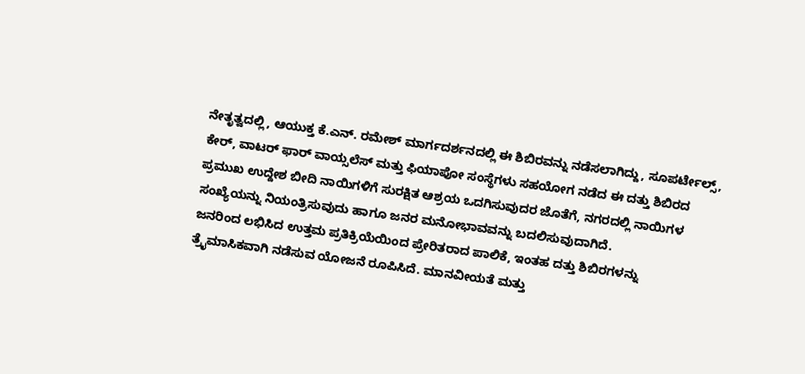ನೇತೃತ್ವದಲ್ಲಿ, ಆಯುಕ್ತ ಕೆ.ಎನ್. ರಮೇಶ್ ಮಾರ್ಗದರ್ಶನದಲ್ಲಿ ಈ ಶಿಬಿರವನ್ನು ನಡೆಸಲಾಗಿದ್ದು, ಸೂಪರ್ಟೇಲ್ಸ್, ಕೇರ್, ವಾಟರ್ ಫಾರ್ ವಾಯ್ಸಲೆಸ್ ಮತ್ತು ಫಿಯಾಪೋ ಸಂಸ್ಥೆಗಳು ಸಹಯೋಗ ನಡೆದ ಈ ದತ್ತು ಶಿಬಿರದ ಪ್ರಮುಖ ಉದ್ದೇಶ ಬೀದಿ ನಾಯಿಗಳಿಗೆ ಸುರಕ್ಷಿತ ಆಶ್ರಯ ಒದಗಿಸುವುದರ ಜೊತೆಗೆ, ನಗರದಲ್ಲಿ ನಾಯಿಗಳ ಸಂಖ್ಯೆಯನ್ನು ನಿಯಂತ್ರಿಸುವುದು ಹಾಗೂ ಜನರ ಮನೋಭಾವವನ್ನು ಬದಲಿಸುವುದಾಗಿದೆ.
ಜನರಿಂದ ಲಭಿಸಿದ ಉತ್ತಮ ಪ್ರತಿಕ್ರಿಯೆಯಿಂದ ಪ್ರೇರಿತರಾದ ಪಾಲಿಕೆ, ಇಂತಹ ದತ್ತು ಶಿಬಿರಗಳನ್ನು ತ್ರೈಮಾಸಿಕವಾಗಿ ನಡೆಸುವ ಯೋಜನೆ ರೂಪಿಸಿದೆ. ಮಾನವೀಯತೆ ಮತ್ತು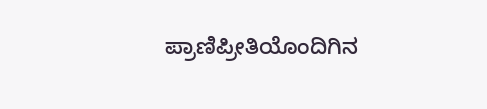ಪ್ರಾಣಿಪ್ರೀತಿಯೊಂದಿಗಿನ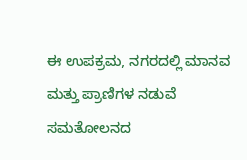ಈ ಉಪಕ್ರಮ, ನಗರದಲ್ಲಿ ಮಾನವ ಮತ್ತು ಪ್ರಾಣಿಗಳ ನಡುವೆ ಸಮತೋಲನದ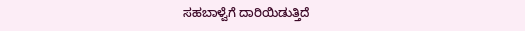ಸಹಬಾಳ್ವೆಗೆ ದಾರಿಯಿಡುತ್ತಿದೆ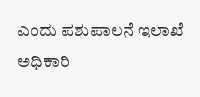ಎಂದು ಪಶುಪಾಲನೆ ಇಲಾಖೆ ಅಧಿಕಾರಿ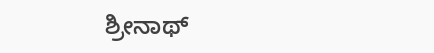ಶ್ರೀನಾಥ್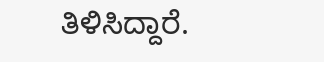ತಿಳಿಸಿದ್ದಾರೆ.